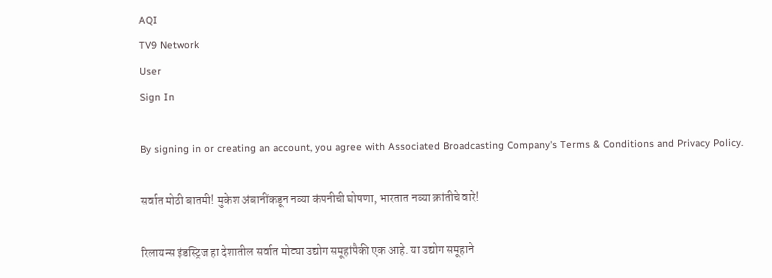AQI
TV9 Network
User
Sign In

By signing in or creating an account, you agree with Associated Broadcasting Company's Terms & Conditions and Privacy Policy.

सर्वात मोठी बातमी! मुकेश अंबानींकडून नव्या कंपनीची घोषणा, भारतात नव्या क्रांतीचे वारे!

रिलायन्स इंडस्ट्रिज हा देशातील सर्वात मोट्या उद्योग समूहांपैकी एक आहे. या उद्योग समूहाने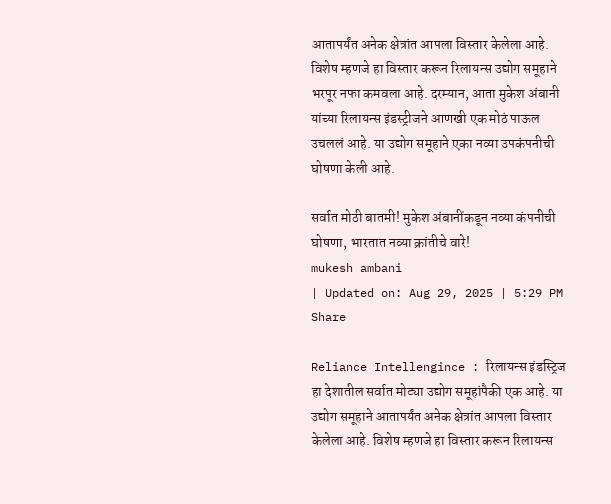आतापर्यंत अनेक क्षेत्रांत आपला विस्तार केलेला आहे. विशेष म्हणजे हा विस्तार करून रिलायन्स उद्योग समूहाने भरपूर नफा कमवला आहे. दरम्यान, आता मुकेश अंबानी यांच्या रिलायन्स इंडस्ट्रीजने आणखी एक मोठं पाऊल उचललं आहे. या उद्योग समूहाने एका नव्या उपकंपनीची घोषणा केली आहे.

सर्वात मोठी बातमी! मुकेश अंबानींकडून नव्या कंपनीची घोषणा, भारतात नव्या क्रांतीचे वारे!
mukesh ambani
| Updated on: Aug 29, 2025 | 5:29 PM
Share

Reliance Intellengince : रिलायन्स इंडस्ट्रिज हा देशातील सर्वात मोट्या उद्योग समूहांपैकी एक आहे. या उद्योग समूहाने आतापर्यंत अनेक क्षेत्रांत आपला विस्तार केलेला आहे. विशेष म्हणजे हा विस्तार करून रिलायन्स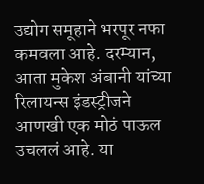उद्योग समूहाने भरपूर नफा कमवला आहे. दरम्यान, आता मुकेश अंबानी यांच्या रिलायन्स इंडस्ट्रीजने आणखी एक मोठं पाऊल उचललं आहे. या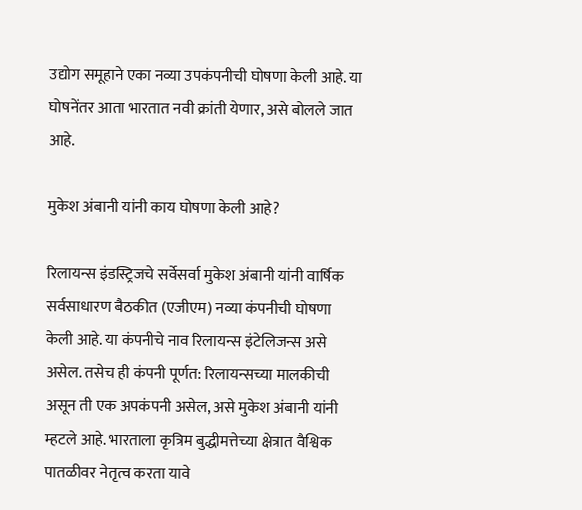उद्योग समूहाने एका नव्या उपकंपनीची घोषणा केली आहे. या घोषनेंतर आता भारतात नवी क्रांती येणार, असे बोलले जात आहे.

मुकेश अंबानी यांनी काय घोषणा केली आहे?

रिलायन्स इंडस्ट्रिजचे सर्वेसर्वा मुकेश अंबानी यांनी वार्षिक सर्वसाधारण बैठकीत (एजीएम) नव्या कंपनीची घोषणा केली आहे. या कंपनीचे नाव रिलायन्स इंटेलिजन्स असे असेल. तसेच ही कंपनी पूर्णत: रिलायन्सच्या मालकीची असून ती एक अपकंपनी असेल, असे मुकेश अंबानी यांनी म्हटले आहे. भारताला कृत्रिम बुद्धीमत्तेच्या क्षेत्रात वैश्विक पातळीवर नेतृत्व करता यावे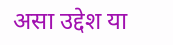असा उद्देश या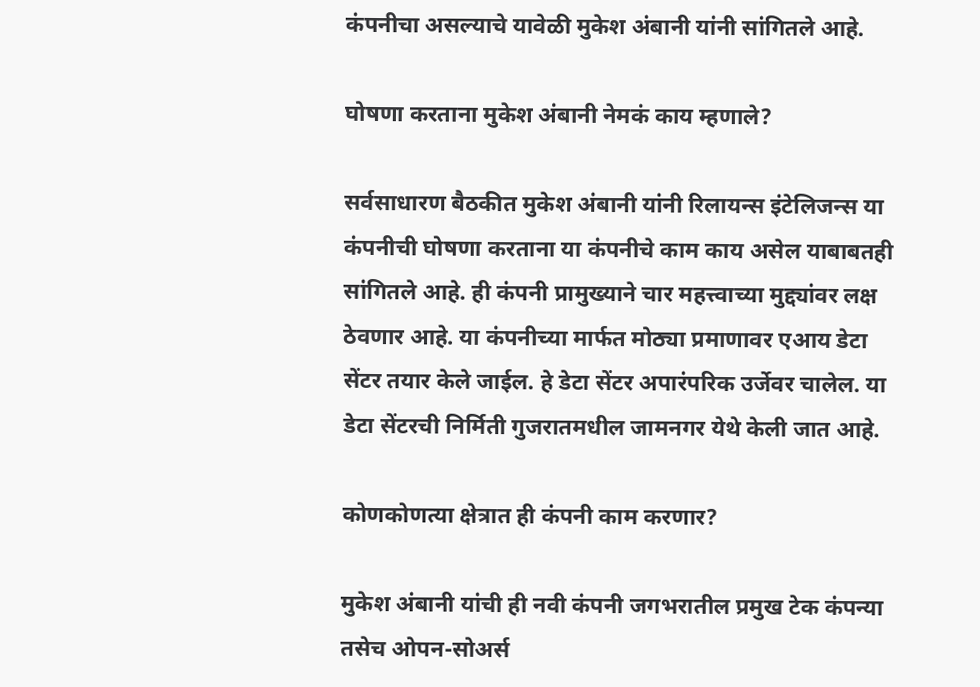कंपनीचा असल्याचे यावेळी मुकेश अंबानी यांनी सांगितले आहे.

घोषणा करताना मुकेश अंबानी नेमकं काय म्हणाले?

सर्वसाधारण बैठकीत मुकेश अंबानी यांनी रिलायन्स इंटेलिजन्स या कंपनीची घोषणा करताना या कंपनीचे काम काय असेल याबाबतही सांगितले आहे. ही कंपनी प्रामुख्याने चार महत्त्वाच्या मुद्द्यांवर लक्ष ठेवणार आहे. या कंपनीच्या मार्फत मोठ्या प्रमाणावर एआय डेटा सेंटर तयार केले जाईल. हे डेटा सेंटर अपारंपरिक उर्जेवर चालेल. या डेटा सेंटरची निर्मिती गुजरातमधील जामनगर येथे केली जात आहे.

कोणकोणत्या क्षेत्रात ही कंपनी काम करणार?

मुकेश अंबानी यांची ही नवी कंपनी जगभरातील प्रमुख टेक कंपन्या तसेच ओपन-सोअर्स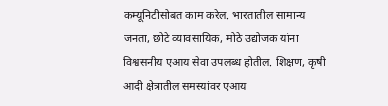कम्यूनिटीसोबत काम करेल. भारतातील सामान्य जनता, छोटे व्यावसायिक, मोठे उद्योजक यांना विश्वसनीय एआय सेवा उपलब्ध होतील. शिक्षण, कृषी आदी क्षेत्रातील समस्यांवर एआय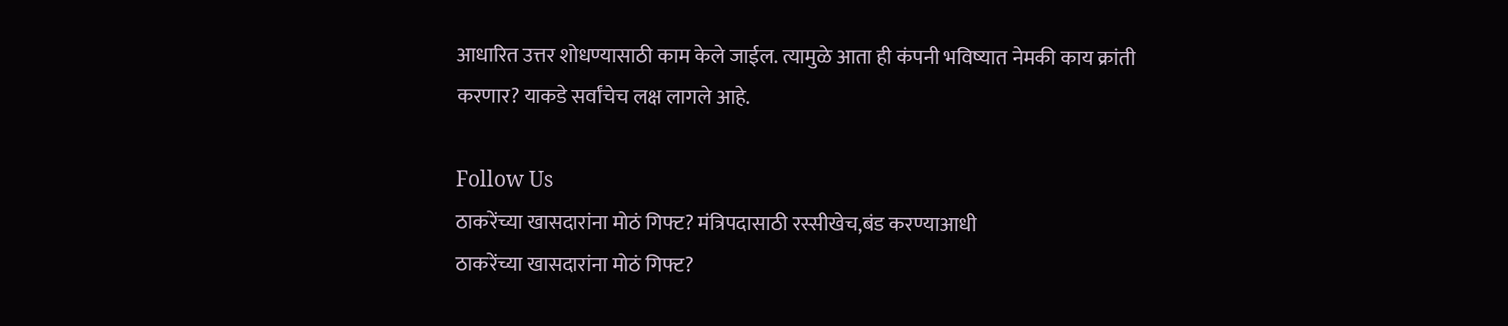आधारित उत्तर शोधण्यासाठी काम केले जाईल. त्यामुळे आता ही कंपनी भविष्यात नेमकी काय क्रांती करणार? याकडे सर्वांचेच लक्ष लागले आहे.

Follow Us
ठाकरेंच्या खासदारांना मोठं गिफ्ट? मंत्रिपदासाठी रस्सीखेच,बंड करण्याआधी
ठाकरेंच्या खासदारांना मोठं गिफ्ट?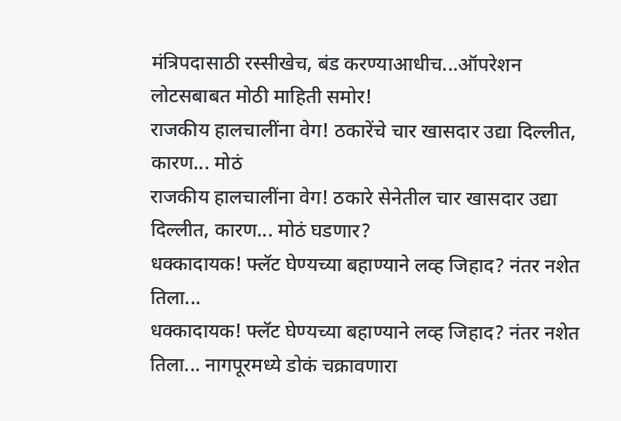मंत्रिपदासाठी रस्सीखेच, बंड करण्याआधीच...ऑपरेशन लोटसबाबत मोठी माहिती समोर!
राजकीय हालचालींना वेग! ठकारेंचे चार खासदार उद्या दिल्लीत, कारण... मोठं
राजकीय हालचालींना वेग! ठकारे सेनेतील चार खासदार उद्या दिल्लीत, कारण... मोठं घडणार?
धक्कादायक! फ्लॅट घेण्यच्या बहाण्याने लव्ह जिहाद? नंतर नशेत तिला...
धक्कादायक! फ्लॅट घेण्यच्या बहाण्याने लव्ह जिहाद? नंतर नशेत तिला... नागपूरमध्ये डोकं चक्रावणारा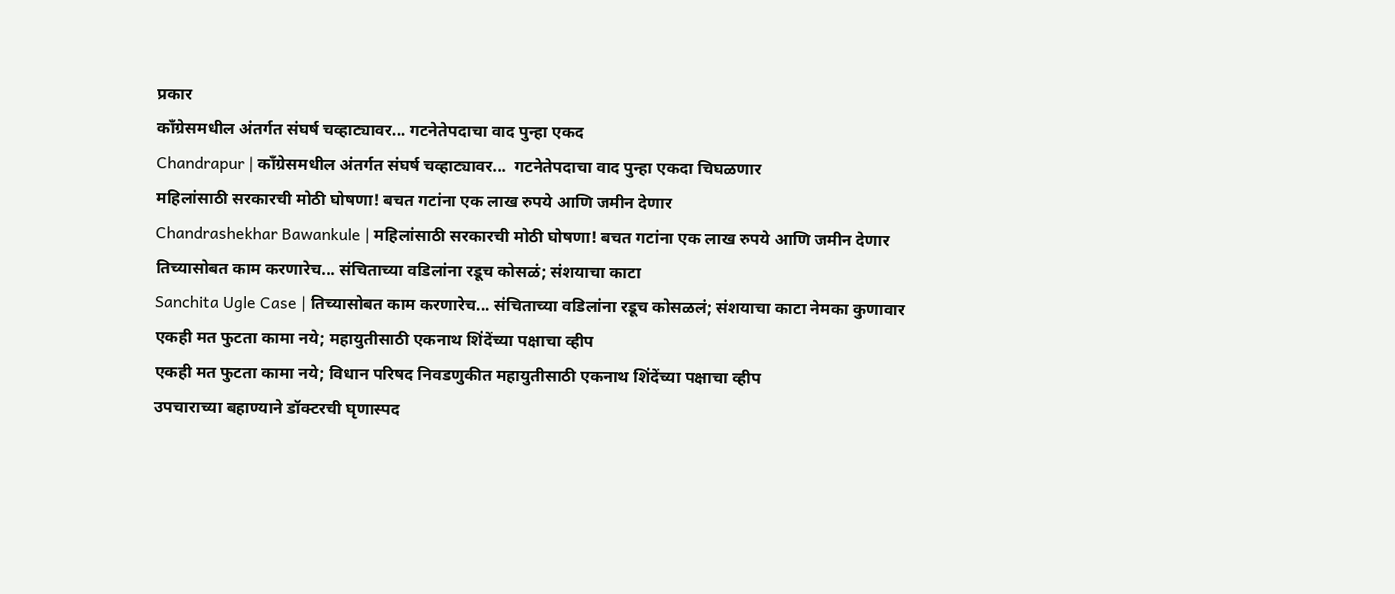प्रकार
काँग्रेसमधील अंतर्गत संघर्ष चव्हाट्यावर... गटनेतेपदाचा वाद पुन्हा एकद
Chandrapur | काँग्रेसमधील अंतर्गत संघर्ष चव्हाट्यावर...  गटनेतेपदाचा वाद पुन्हा एकदा चिघळणार
महिलांसाठी सरकारची मोठी घोषणा! बचत गटांना एक लाख रुपये आणि जमीन देणार
Chandrashekhar Bawankule | महिलांसाठी सरकारची मोठी घोषणा! बचत गटांना एक लाख रुपये आणि जमीन देणार
तिच्यासोबत काम करणारेच... संचिताच्या वडिलांना रडूच कोसळं; संशयाचा काटा
Sanchita Ugle Case | तिच्यासोबत काम करणारेच... संचिताच्या वडिलांना रडूच कोसळलं; संशयाचा काटा नेमका कुणावार
एकही मत फुटता कामा नये; महायुतीसाठी एकनाथ शिंदेंच्या पक्षाचा व्हीप
एकही मत फुटता कामा नये; विधान परिषद निवडणुकीत महायुतीसाठी एकनाथ शिंदेंच्या पक्षाचा व्हीप
उपचाराच्या बहाण्याने डॉक्टरची घृणास्पद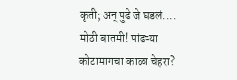कृती; अन् पुढे जे घडलं....
मोठी बातमी! पांढऱ्या कोटामागचा काळा चेहरा?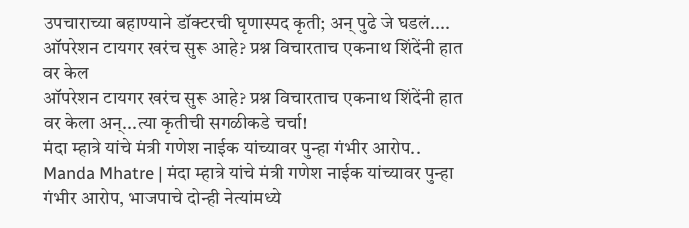उपचाराच्या बहाण्याने डॉक्टरची घृणास्पद कृती; अन् पुढे जे घडलं....
ऑपरेशन टायगर खरंच सुरू आहे? प्रश्न विचारताच एकनाथ शिंदेंनी हात वर केल
ऑपरेशन टायगर खरंच सुरू आहे? प्रश्न विचारताच एकनाथ शिंदेंनी हात वर केला अन्...त्या कृतीची सगळीकडे चर्चा!
मंदा म्हात्रे यांचे मंत्री गणेश नाईक यांच्यावर पुन्हा गंभीर आरोप..
Manda Mhatre | मंदा म्हात्रे यांचे मंत्री गणेश नाईक यांच्यावर पुन्हा गंभीर आरोप, भाजपाचे दोन्ही नेत्यांमध्ये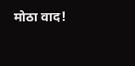मोठा वाद!